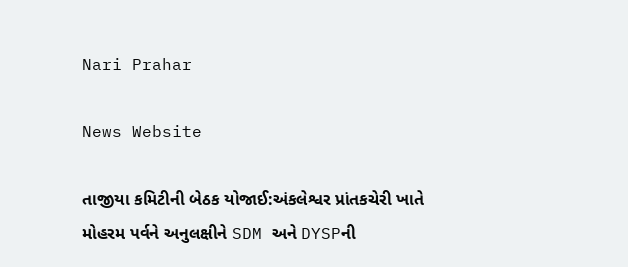Nari Prahar

News Website

તાજીયા કમિટીની બેઠક યોજાઈ:અંકલેશ્વર પ્રાંતકચેરી ખાતે મોહરમ પર્વને અનુલક્ષીને SDM અને DYSPની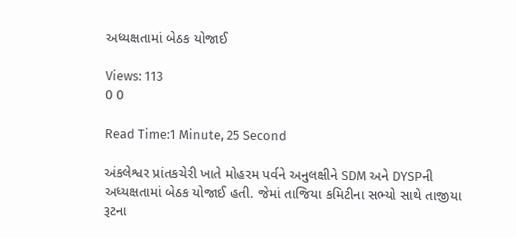અધ્યક્ષતામાં બેઠક યોજાઈ

Views: 113
0 0

Read Time:1 Minute, 25 Second

અંકલેશ્વર પ્રાંતકચેરી ખાતે મોહરમ પર્વને અનુલક્ષીને SDM અને DYSPની અધ્યક્ષતામાં બેઠક યોજાઈ હતી. જેમાં તાજિયા કમિટીના સભ્યો સાથે તાજીયા રૂટના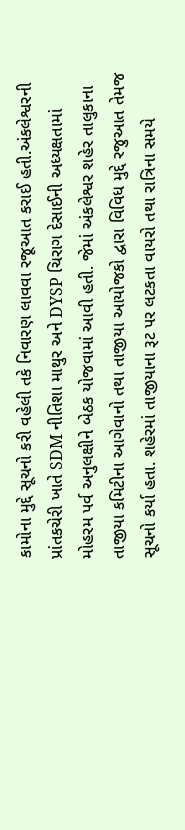કામોના મુદ્દે સૂચનો કરી વહેલી તકે નિવારણ લાવવા રજૂઆત કરાઈ હતી.અંકલેશ્વરની પ્રાંતકચેરી ખાતે SDM નીતિશા માથુર અને DYSP ચિરાગ દેસાઈની અધ્યક્ષતામાં મોહરમ પર્વ અનુલક્ષીને બેઠક યોજવામાં આવી હતી. જેમાં અંકલેશ્વર શહેર તાલુકાના તાજીયા કમિટીના આગેવાનો તથા તાજીયા આયોજકો દ્વારા વિવિધ મુદ્દે રજુઆત તેમજ સૂચનો કર્યા હતા. શહેરમાં તાજીયાના રૂટ પર લટકતા વાયરો તથા રાત્રિના સમયે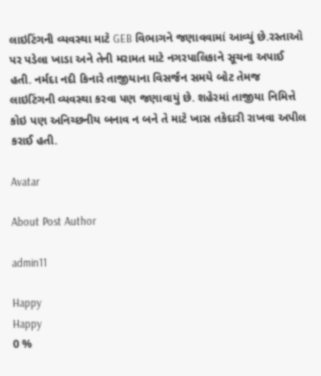લાઇટિંગની વ્યવસ્થા માટે GEB વિભાગને જણાવવામાં આવ્યું છે.રસ્તાઓ પર પડેલા ખાડા અને તેની મરામત માટે નગરપાલિકાને સૂચના અપાઈ હતી. નર્મદા નદી કિનારે તાજીયાના વિસર્જન સમયે બોટ તેમજ લાઇટિંગની વ્યવસ્થા કરવા પણ જણાવાયું છે. શહેરમાં તાજીયા નિમિત્તે કોઇ પણ અનિચ્છનીય બનાવ ન બને તે માટે ખાસ તકેદારી રાખવા અપીલ કરાઈ હતી.

Avatar

About Post Author

admin11

Happy
Happy
0 %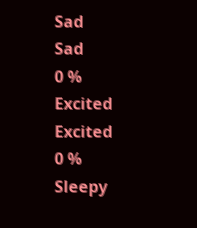Sad
Sad
0 %
Excited
Excited
0 %
Sleepy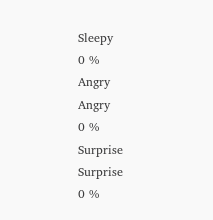Sleepy
0 %
Angry
Angry
0 %
Surprise
Surprise
0 %